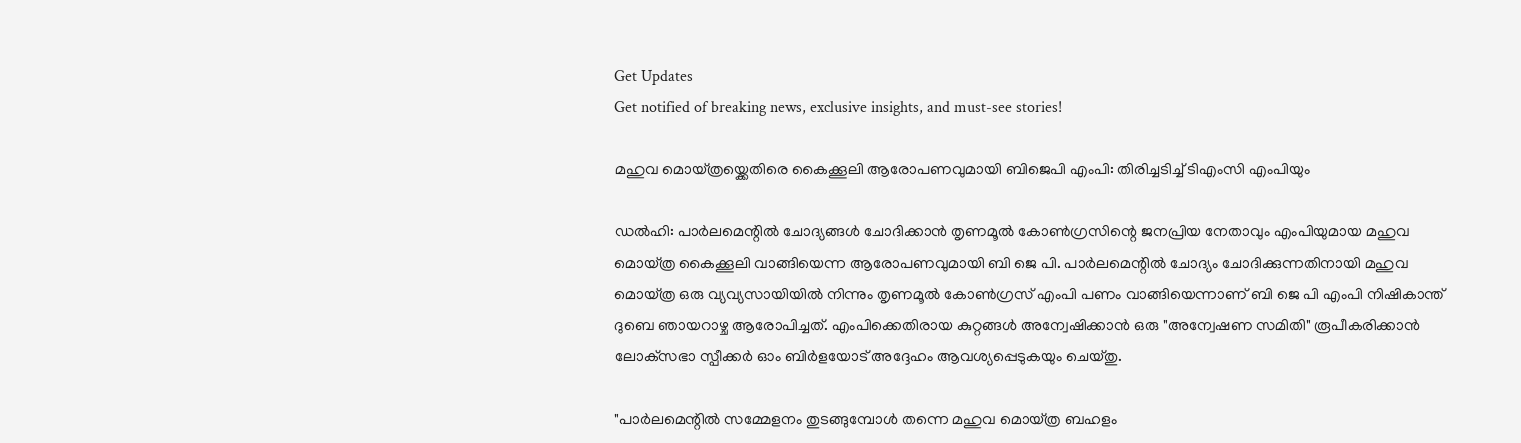Get Updates
Get notified of breaking news, exclusive insights, and must-see stories!

മഹുവ മൊയ്ത്രയ്ക്കെതിരെ കൈക്കൂലി ആരോപണവുമായി ബിജെപി എംപി: തിരിച്ചടിച്ച് ടിഎംസി എംപിയും

ഡല്‍ഹി: പാർലമെന്റിൽ ചോദ്യങ്ങൾ ചോദിക്കാൻ തൃണമൂല്‍ കോണ്‍ഗ്രസിന്റെ ജനപ്രിയ നേതാവും എംപിയുമായ മഹുവ മൊയ്ത്ര കൈക്കൂലി വാങ്ങിയെന്ന ആരോപണവുമായി ബി ജെ പി. പാർലമെന്റില്‍ ചോദ്യം ചോദിക്കുന്നതിനായി മഹുവ മൊയ്ത്ര ഒരു വ്യവ്യസായിയില്‍ നിന്നും തൃണമൂല്‍ കോണ്‍ഗ്രസ് എംപി പണം വാങ്ങിയെന്നാണ് ബി ജെ പി എംപി നിഷികാന്ത് ദുബെ ഞായറാഴ്ച ആരോപിച്ചത്. എംപിക്കെതിരായ കുറ്റങ്ങള്‍ അന്വേഷിക്കാൻ ഒരു "അന്വേഷണ സമിതി" രൂപീകരിക്കാൻ ലോക്‌സഭാ സ്പീക്കർ ഓം ബിർളയോട് അദ്ദേഹം ആവശ്യപ്പെടുകയും ചെയ്തു.

"പാർലമെന്റില്‍ സമ്മേളനം തുടങ്ങുമ്പോൾ തന്നെ മഹുവ മൊയ്‌ത്ര ബഹളം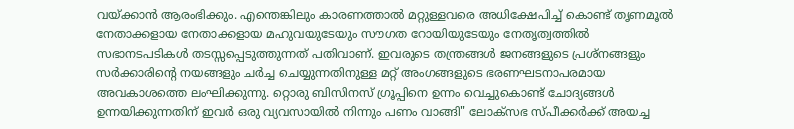വയ്ക്കാൻ ആരംഭിക്കും. എന്തെങ്കിലും കാരണത്താൽ മറ്റുള്ളവരെ അധിക്ഷേപിച്ച് കൊണ്ട് തൃണമൂൽ നേതാക്കളായ നേതാക്കളായ മഹുവയുടേയും സൗഗത റോയിയുടേയും നേതൃത്വത്തിൽ സഭാനടപടികൾ തടസ്സപ്പെടുത്തുന്നത് പതിവാണ്. ഇവരുടെ തന്ത്രങ്ങൾ ജനങ്ങളുടെ പ്രശ്നങ്ങളും സർക്കാരിന്റെ നയങ്ങളും ചർച്ച ചെയ്യുന്നതിനുള്ള മറ്റ് അംഗങ്ങളുടെ ഭരണഘടനാപരമായ അവകാശത്തെ ലംഘിക്കുന്നു. റ്റൊരു ബിസിനസ് ഗ്രൂപ്പിനെ ഉന്നം വെച്ചുകൊണ്ട് ചോദ്യങ്ങൾ ഉന്നയിക്കുന്നതിന് ഇവർ ഒരു വ്യവസായിൽ നിന്നും പണം വാങ്ങി" ലോക്സഭ സ്പീക്കർക്ക് അയച്ച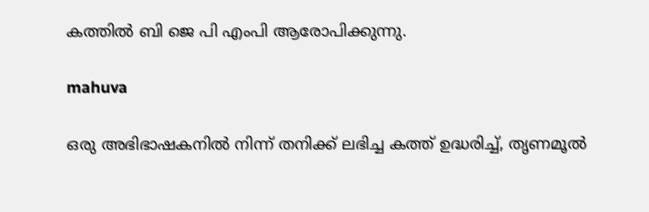കത്തില്‍ ബി ജെ പി എംപി ആരോപിക്കുന്നു.

mahuva

ഒരു അഭിഭാഷകനിൽ നിന്ന് തനിക്ക് ലഭിച്ച കത്ത് ഉദ്ധരിച്ച്, തൃണമൂൽ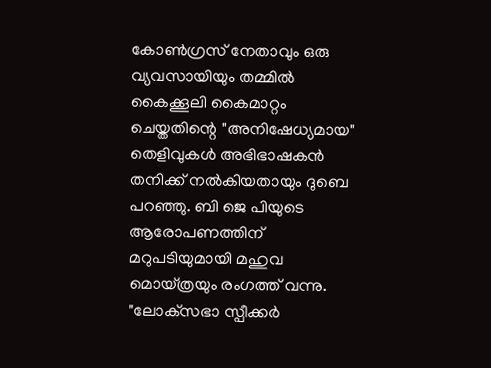കോൺഗ്രസ് നേതാവും ഒരു വ്യവസായിയും തമ്മിൽ കൈക്കൂലി കൈമാറ്റം ചെയ്തതിന്റെ "അനിഷേധ്യമായ" തെളിവുകൾ അഭിഭാഷകൻ തനിക്ക് നല്‍കിയതായും ദുബെ പറഞ്ഞു. ബി ജെ പിയുടെ ആരോപണത്തിന് മറുപടിയുമായി മഹുവ മൊയ്ത്രയും രംഗത്ത് വന്നു. "ലോക്‌സഭാ സ്പീക്കർ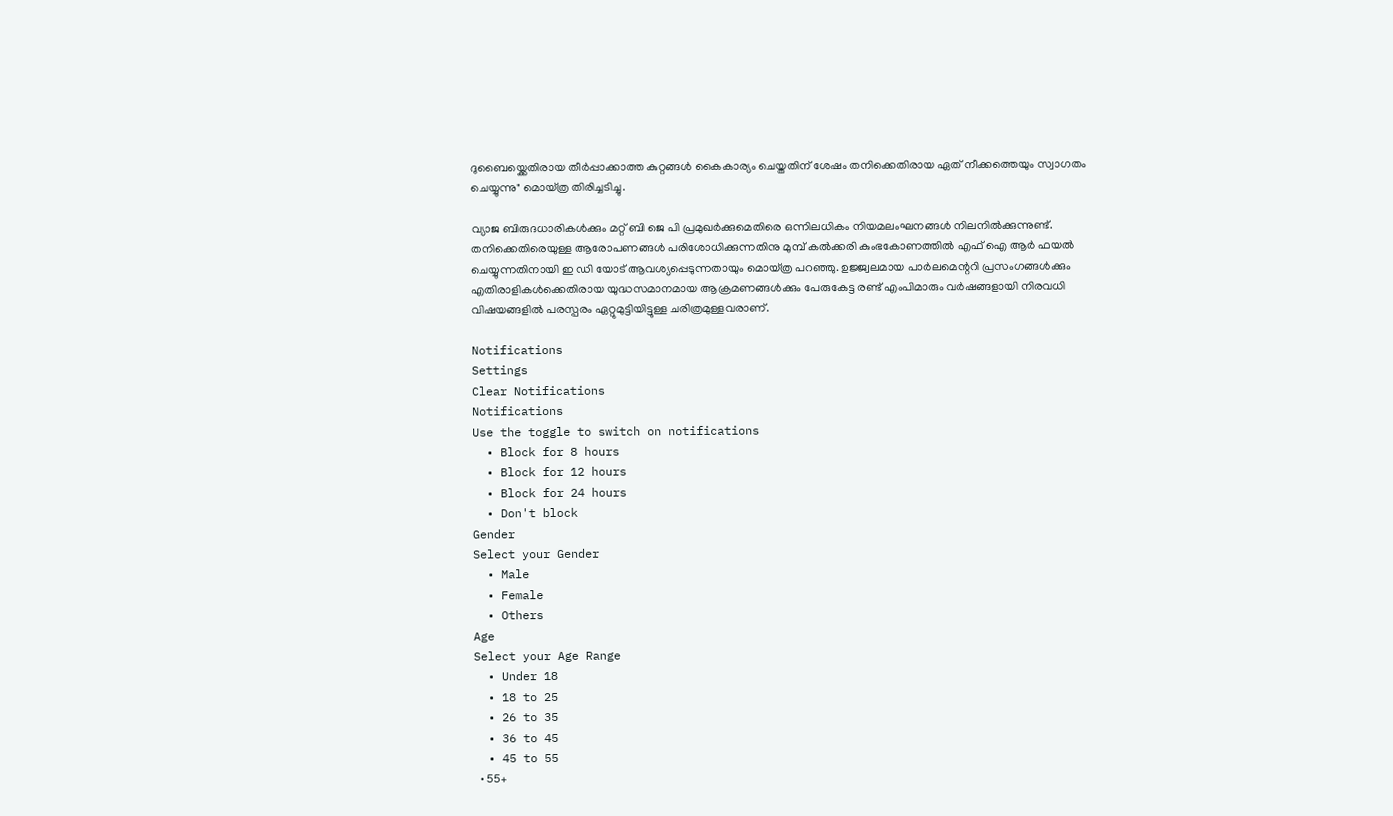ദുബൈയ്ക്കെതിരായ തീർപ്പാക്കാത്ത കുറ്റങ്ങൾ കൈകാര്യം ചെയ്തതിന് ശേഷം തനിക്കെതിരായ ഏത് നീക്കത്തെയും സ്വാഗതം ചെയ്യുന്നു" മൊയ്ത്ര തിരിച്ചടിച്ചു.

വ്യാജ ബിരുദധാരികൾക്കും മറ്റ് ബി ജെ പി പ്രമുഖർക്കുമെതിരെ ഒന്നിലധികം നിയമലംഘനങ്ങള്‍ നിലനില്‍ക്കുന്നുണ്ട്. തനിക്കെതിരെയുള്ള ആരോപണങ്ങള്‍ പരിശോധിക്കുന്നതിനു മുമ്പ് കൽക്കരി കുംഭകോണത്തിൽ എഫ്‌ ഐ ആർ ഫയൽ ചെയ്യുന്നതിനായി ഇ ഡി യോട് ആവശ്യപ്പെടുന്നതായും മൊയ്ത്ര പറഞ്ഞു. ഉജ്ജ്വലമായ പാർലമെന്ററി പ്രസംഗങ്ങൾക്കും എതിരാളികൾക്കെതിരായ യുദ്ധസമാനമായ ആക്രമണങ്ങൾക്കും പേരുകേട്ട രണ്ട് എംപിമാരും വർഷങ്ങളായി നിരവധി വിഷയങ്ങളിൽ പരസ്പരം ഏറ്റുമുട്ടിയിട്ടുള്ള ചരിത്രമുള്ളവരാണ്.

Notifications
Settings
Clear Notifications
Notifications
Use the toggle to switch on notifications
  • Block for 8 hours
  • Block for 12 hours
  • Block for 24 hours
  • Don't block
Gender
Select your Gender
  • Male
  • Female
  • Others
Age
Select your Age Range
  • Under 18
  • 18 to 25
  • 26 to 35
  • 36 to 45
  • 45 to 55
  • 55+